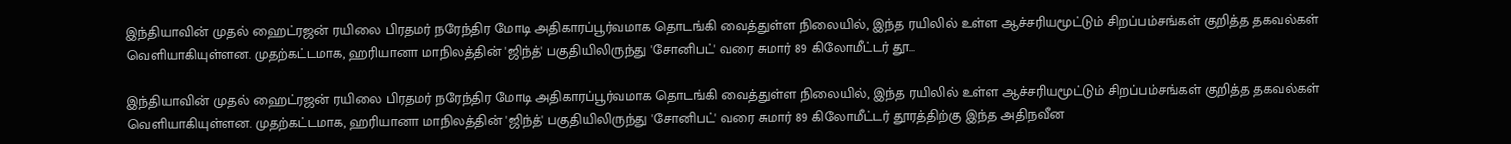இந்தியாவின் முதல் ஹைட்ரஜன் ரயிலை பிரதமர் நரேந்திர மோடி அதிகாரப்பூர்வமாக தொடங்கி வைத்துள்ள நிலையில், இந்த ரயிலில் உள்ள ஆச்சரியமூட்டும் சிறப்பம்சங்கள் குறித்த தகவல்கள் வெளியாகியுள்ளன. முதற்கட்டமாக, ஹரியானா மாநிலத்தின் 'ஜிந்த்' பகுதியிலிருந்து 'சோனிபட்' வரை சுமார் 89 கிலோமீட்டர் தூ…

இந்தியாவின் முதல் ஹைட்ரஜன் ரயிலை பிரதமர் நரேந்திர மோடி அதிகாரப்பூர்வமாக தொடங்கி வைத்துள்ள நிலையில், இந்த ரயிலில் உள்ள ஆச்சரியமூட்டும் சிறப்பம்சங்கள் குறித்த தகவல்கள் வெளியாகியுள்ளன. முதற்கட்டமாக, ஹரியானா மாநிலத்தின் 'ஜிந்த்' பகுதியிலிருந்து 'சோனிபட்' வரை சுமார் 89 கிலோமீட்டர் தூரத்திற்கு இந்த அதிநவீன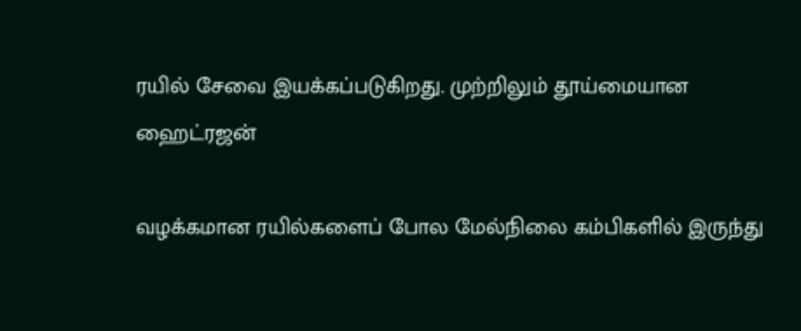ரயில் சேவை இயக்கப்படுகிறது. முற்றிலும் தூய்மையான ஹைட்ரஜன்

வழக்கமான ரயில்களைப் போல மேல்நிலை கம்பிகளில் இருந்து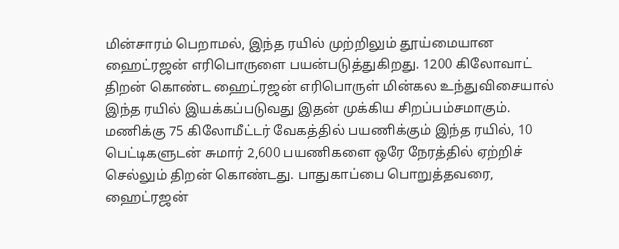மின்சாரம் பெறாமல், இந்த ரயில் முற்றிலும் தூய்மையான ஹைட்ரஜன் எரிபொருளை பயன்படுத்துகிறது. 1200 கிலோவாட் திறன் கொண்ட ஹைட்ரஜன் எரிபொருள் மின்கல உந்துவிசையால் இந்த ரயில் இயக்கப்படுவது இதன் முக்கிய சிறப்பம்சமாகும். மணிக்கு 75 கிலோமீட்டர் வேகத்தில் பயணிக்கும் இந்த ரயில், 10 பெட்டிகளுடன் சுமார் 2,600 பயணிகளை ஒரே நேரத்தில் ஏற்றிச் செல்லும் திறன் கொண்டது. பாதுகாப்பை பொறுத்தவரை, ஹைட்ரஜன்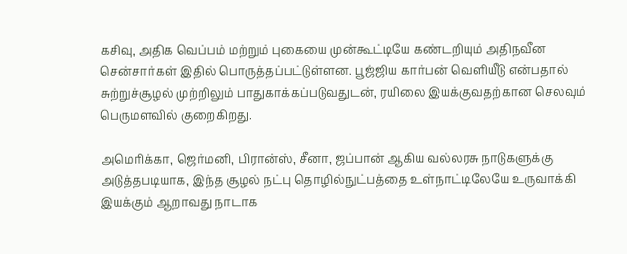கசிவு, அதிக வெப்பம் மற்றும் புகையை முன்கூட்டியே கண்டறியும் அதிநவீன சென்சார்கள் இதில் பொருத்தப்பட்டுள்ளன. பூஜ்ஜிய கார்பன் வெளியீடு என்பதால் சுற்றுச்சூழல் முற்றிலும் பாதுகாக்கப்படுவதுடன், ரயிலை இயக்குவதற்கான செலவும் பெருமளவில் குறைகிறது.

அமெரிக்கா, ஜெர்மனி, பிரான்ஸ், சீனா, ஜப்பான் ஆகிய வல்லரசு நாடுகளுக்கு அடுத்தபடியாக, இந்த சூழல் நட்பு தொழில்நுட்பத்தை உள்நாட்டிலேயே உருவாக்கி இயக்கும் ஆறாவது நாடாக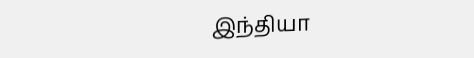இந்தியா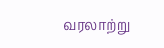வரலாற்று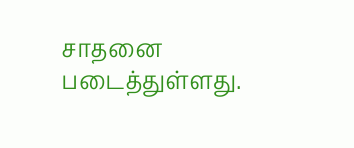சாதனை படைத்துள்ளது.